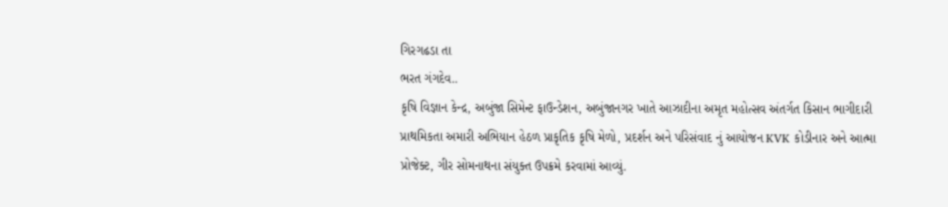ગિરગઢડા તા
ભરત ગંગદેવ..
કૃષિ વિજ્ઞાન કેન્દ્ર, અબુંજા સિમેન્ટ ફાઉન્ડેશન, અબુંજાનગર ખાતે આઝાદીના અમૃત મહોત્સવ અંતર્ગત કિસાન ભાગીદારી પ્રાથમિકતા અમારી અભિયાન હેઠળ પ્રાકૃતિક કૃષિ મેળો, પ્રદર્શન અને પરિસંવાદ નું આયોજન KVK કોડીનાર અને આત્મા પ્રોજેક્ટ, ગીર સોમનાથના સંયુક્ત ઉપક્રમે કરવામાં આવ્યું.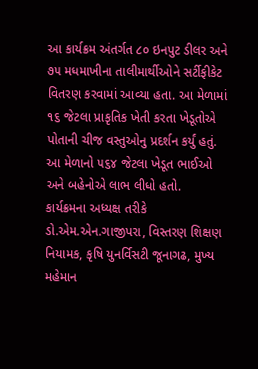આ કાર્યક્રમ અંતર્ગત ૮૦ ઇનપુટ ડીલર અને ૭૫ મધમાખીના તાલીમાર્થીઓને સર્ટીફીકેટ વિતરણ કરવામાં આવ્યા હતા. આ મેળામાં ૧૬ જેટલા પ્રાકૃતિક ખેતી કરતા ખેડૂતોએ પોતાની ચીજ વસ્તુઓનુ પ્રદર્શન કર્યું હતું. આ મેળાનો ૫૬૪ જેટલા ખેડૂત ભાઈઓ અને બહેનોએ લાભ લીધો હતો.
કાર્યક્રમના અધ્યક્ષ તરીકે ડો.એમ.એન.ગાજીપરા, વિસ્તરણ શિક્ષણ નિયામક, કૃષિ યુનર્વિસટી જૂનાગઢ, મુખ્ય મહેમાન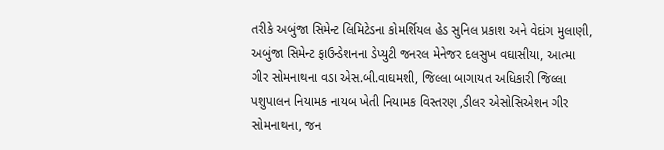તરીકે અબુંજા સિમેન્ટ લિમિટેડના કોમર્શિયલ હેડ સુનિલ પ્રકાશ અને વેદાંગ મુલાણી, અબુંજા સિમેન્ટ ફાઉન્ડેશનના ડેપ્યુટી જનરલ મેનેજર દલસુખ વઘાસીયા, આત્મા ગીર સોમનાથના વડા એસ.બી.વાઘમશી, જિલ્લા બાગાયત અધિકારી જિલ્લા પશુપાલન નિયામક નાયબ ખેતી નિયામક વિસ્તરણ ,ડીલર એસોસિએશન ગીર સોમનાથના, જન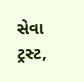સેવા ટ્રસ્ટ,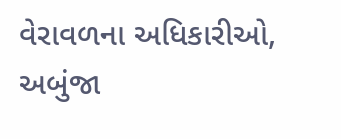વેરાવળના અધિકારીઓ, અબુંજા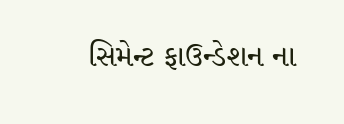સિમેન્ટ ફાઉન્ડેશન ના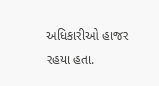અધિકારીઓ હાજર રહયા હતા.